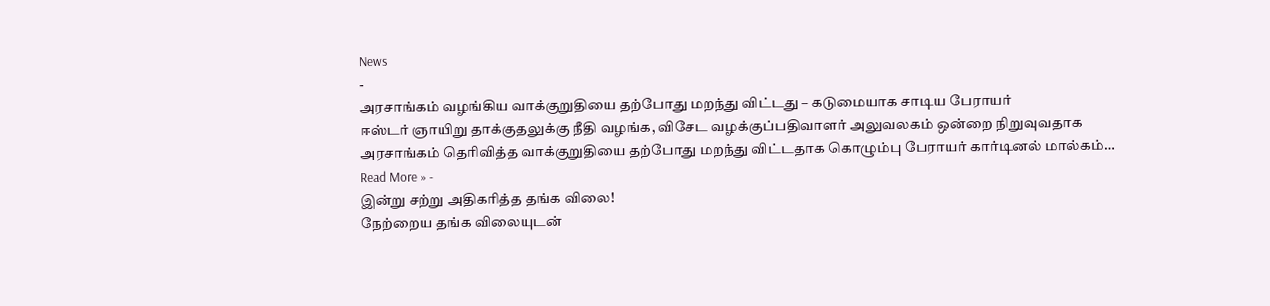News
-
அரசாங்கம் வழங்கிய வாக்குறுதியை தற்போது மறந்து விட்டது – கடுமையாக சாடிய பேராயர்
ஈஸ்டர் ஞாயிறு தாக்குதலுக்கு நீதி வழங்க, விசேட வழக்குப்பதிவாளர் அலுவலகம் ஒன்றை நிறுவுவதாக அரசாங்கம் தெரிவித்த வாக்குறுதியை தற்போது மறந்து விட்டதாக கொழும்பு பேராயர் கார்டினல் மால்கம்…
Read More » -
இன்று சற்று அதிகரித்த தங்க விலை!
நேற்றைய தங்க விலையுடன்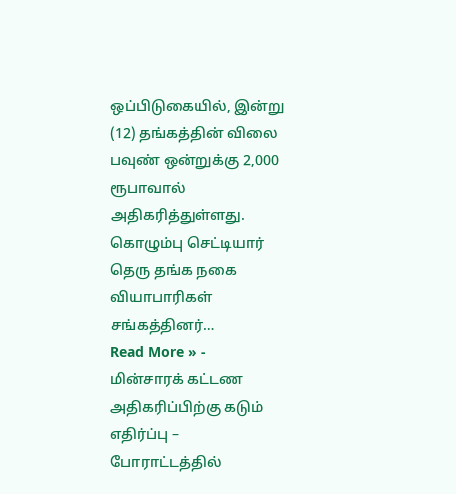ஒப்பிடுகையில், இன்று (12) தங்கத்தின் விலை பவுண் ஒன்றுக்கு 2,000 ரூபாவால் அதிகரித்துள்ளது. கொழும்பு செட்டியார் தெரு தங்க நகை வியாபாரிகள் சங்கத்தினர்…
Read More » -
மின்சாரக் கட்டண அதிகரிப்பிற்கு கடும் எதிர்ப்பு – போராட்டத்தில்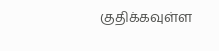குதிக்கவுள்ள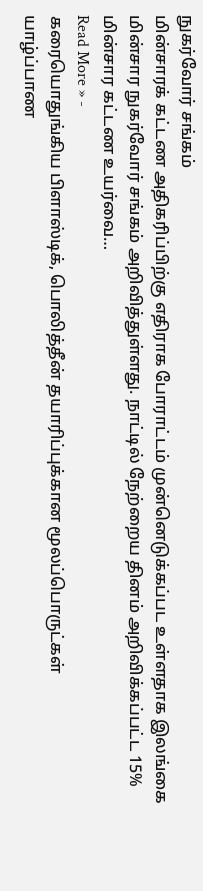நுகர்வோர் சங்கம்
மின்சாரக் கட்டண அதிகரிப்பிற்கு எதிராக போராட்டம் முன்னெடுக்கப்பட உள்ளதாக இலங்கை மின்சார நுகர்வோர் சங்கம் அறிவித்துள்ளது. நாட்டில் நேற்றைய தினம் அறிவிக்கப்பட்ட 15% மின்சார கட்டண உயர்வை…
Read More » -
கரையொதுங்கிய பிளாஸ்டிக், பொலித்தீன் தயாரிப்புக்கான மூலப்பொருட்கள்
யாழ்ப்பாண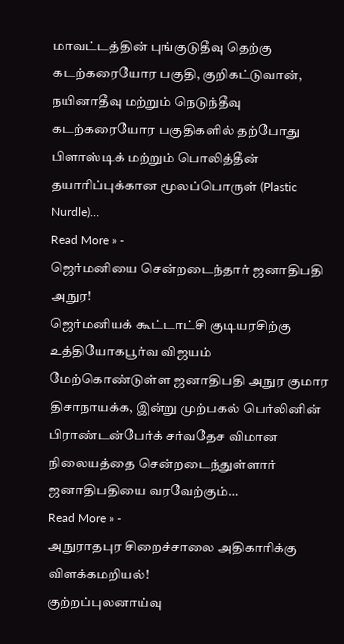மாவட்டத்தின் புங்குடுதீவு தெற்கு கடற்கரையோர பகுதி, குறிகட்டுவான், நயினாதீவு மற்றும் நெடுந்தீவு கடற்கரையோர பகுதிகளில் தற்போது பிளாஸ்டிக் மற்றும் பொலித்தீன் தயாரிப்புக்கான மூலப்பொருள் (Plastic Nurdle)…
Read More » -
ஜெர்மனியை சென்றடைந்தார் ஜனாதிபதி அநுர!
ஜெர்மனியக் கூட்டாட்சி குடியரசிற்கு உத்தியோகபூர்வ விஜயம் மேற்கொண்டுள்ள ஜனாதிபதி அநுர குமார திசாநாயக்க, இன்று முற்பகல் பெர்லினின் பிராண்டன்பேர்க் சர்வதேச விமான நிலையத்தை சென்றடைந்துள்ளார் ஜனாதிபதியை வரவேற்கும்…
Read More » -
அநுராதபுர சிறைச்சாலை அதிகாரிக்கு விளக்கமறியல்!
குற்றப்புலனாய்வு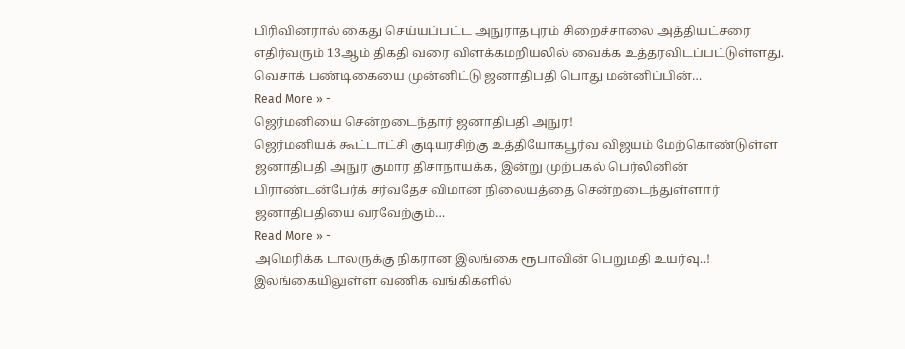பிரிவினரால் கைது செய்யப்பட்ட அநுராதபுரம் சிறைச்சாலை அத்தியட்சரை எதிர்வரும் 13ஆம் திகதி வரை விளக்கமறியலில் வைக்க உத்தரவிடப்பட்டுள்ளது. வெசாக் பண்டிகையை முன்னிட்டு ஜனாதிபதி பொது மன்னிப்பின்…
Read More » -
ஜெர்மனியை சென்றடைந்தார் ஜனாதிபதி அநுர!
ஜெர்மனியக் கூட்டாட்சி குடியரசிற்கு உத்தியோகபூர்வ விஜயம் மேற்கொண்டுள்ள ஜனாதிபதி அநுர குமார திசாநாயக்க, இன்று முற்பகல் பெர்லினின் பிராண்டன்பேர்க் சர்வதேச விமான நிலையத்தை சென்றடைந்துள்ளார் ஜனாதிபதியை வரவேற்கும்…
Read More » -
அமெரிக்க டாலருக்கு நிகரான இலங்கை ரூபாவின் பெறுமதி உயர்வு..!
இலங்கையிலுள்ள வணிக வங்கிகளில்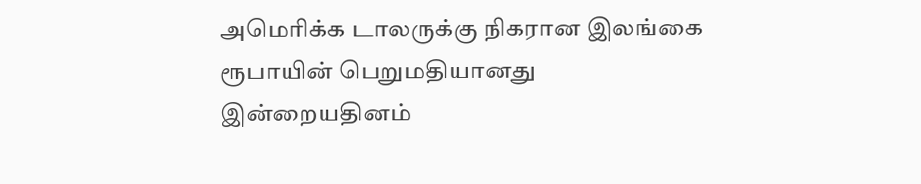அமெரிக்க டாலருக்கு நிகரான இலங்கை ரூபாயின் பெறுமதியானது இன்றையதினம்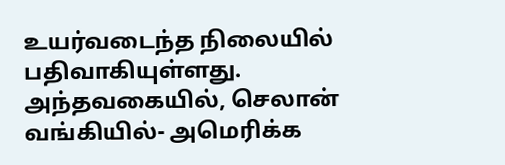உயர்வடைந்த நிலையில் பதிவாகியுள்ளது. அந்தவகையில், செலான் வங்கியில்- அமெரிக்க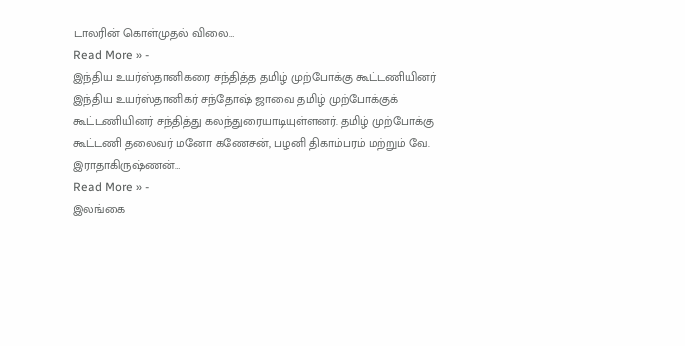டாலரின் கொள்முதல் விலை…
Read More » -
இந்திய உயர்ஸ்தானிகரை சந்தித்த தமிழ் முற்போக்கு கூட்டணியினர்
இந்திய உயர்ஸ்தானிகர் சந்தோஷ் ஜாவை தமிழ் முற்போக்குக் கூட்டணியினர் சந்தித்து கலந்துரையாடியுள்ளனர். தமிழ் முற்போக்கு கூட்டணி தலைவர் மனோ கணேசன், பழனி திகாம்பரம் மற்றும் வே. இராதாகிருஷ்ணன்…
Read More » -
இலங்கை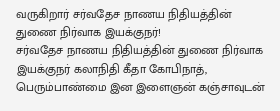வருகிறார் சர்வதேச நாணய நிதியத்தின் துணை நிர்வாக இயக்குநர்!
சர்வதேச நாணய நிதியத்தின் துணை நிர்வாக இயக்குநர் கலாநிதி கீதா கோபிநாத், பெரும்பாண்மை இன இளைஞன் கஞ்சாவுடன்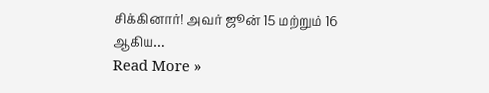சிக்கினார்! அவர் ஜூன் 15 மற்றும் 16 ஆகிய…
Read More »